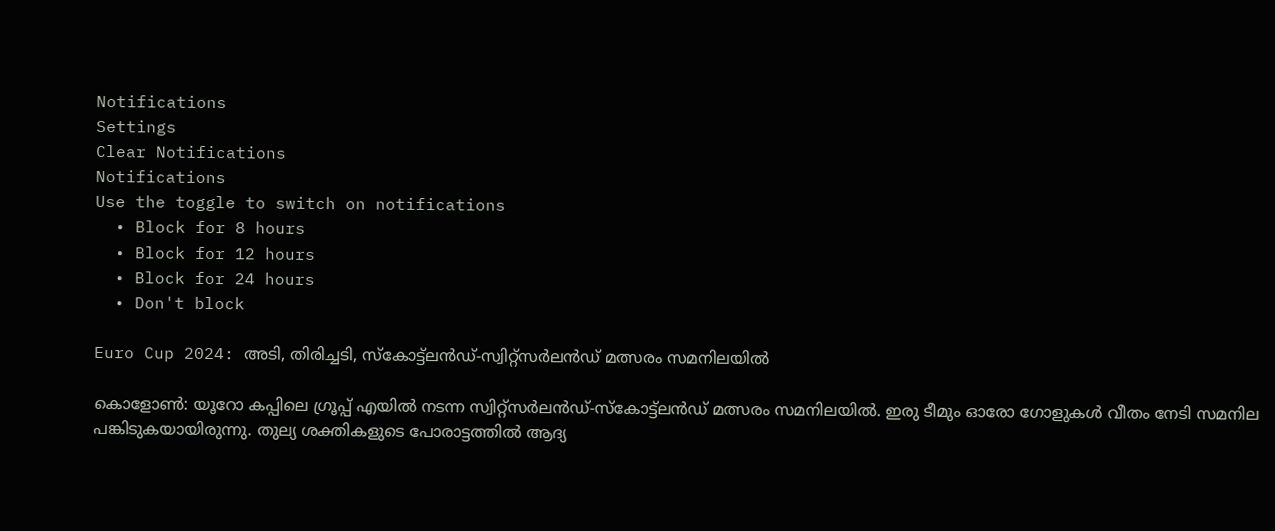Notifications
Settings
Clear Notifications
Notifications
Use the toggle to switch on notifications
  • Block for 8 hours
  • Block for 12 hours
  • Block for 24 hours
  • Don't block

Euro Cup 2024: അടി, തിരിച്ചടി, സ്‌കോട്ട്‌ലന്‍ഡ്-സ്വിറ്റ്‌സര്‍ലന്‍ഡ് മത്സരം സമനിലയില്‍

കൊളോണ്‍: യൂറോ കപ്പിലെ ഗ്രൂപ്പ് എയില്‍ നടന്ന സ്വിറ്റ്‌സര്‍ലന്‍ഡ്-സ്‌കോട്ട്‌ലന്‍ഡ് മത്സരം സമനിലയില്‍. ഇരു ടീമും ഓരോ ഗോളുകള്‍ വീതം നേടി സമനില പങ്കിടുകയായിരുന്നു. തുല്യ ശക്തികളുടെ പോരാട്ടത്തില്‍ ആദ്യ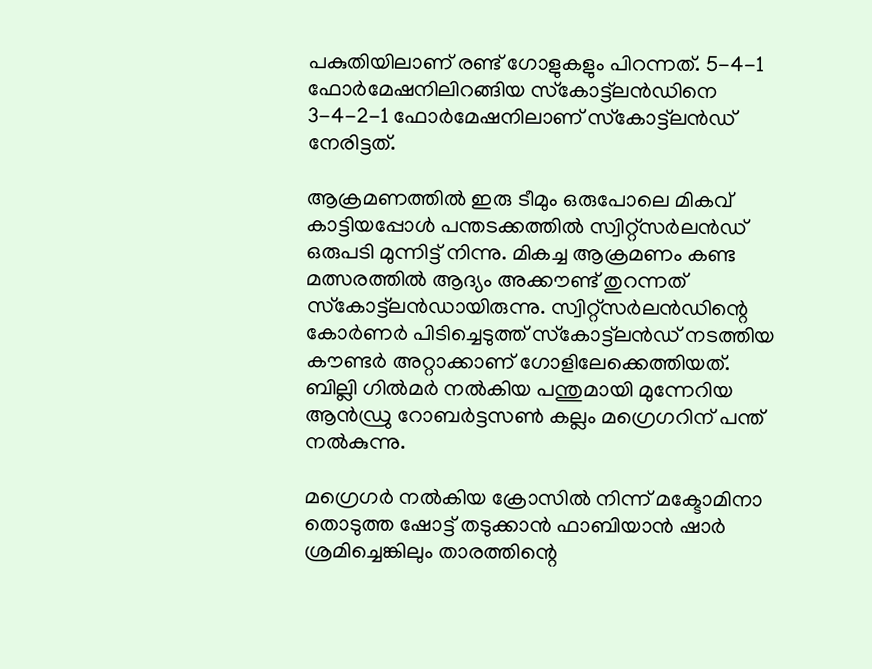പകുതിയിലാണ് രണ്ട് ഗോളുകളും പിറന്നത്. 5-4-1 ഫോര്‍മേഷനിലിറങ്ങിയ സ്‌കോട്ട്‌ലന്‍ഡിനെ 3-4-2-1 ഫോര്‍മേഷനിലാണ് സ്‌കോട്ട്‌ലന്‍ഡ് നേരിട്ടത്.

ആക്രമണത്തില്‍ ഇരു ടീമും ഒരുപോലെ മികവ് കാട്ടിയപ്പോള്‍ പന്തടക്കത്തില്‍ സ്വിറ്റ്‌സര്‍ലന്‍ഡ് ഒരുപടി മുന്നിട്ട് നിന്നു. മികച്ച ആക്രമണം കണ്ട മത്സരത്തില്‍ ആദ്യം അക്കൗണ്ട് തുറന്നത് സ്‌കോട്ട്‌ലന്‍ഡായിരുന്നു. സ്വിറ്റ്‌സര്‍ലന്‍ഡിന്റെ കോര്‍ണര്‍ പിടിച്ചെടുത്ത് സ്‌കോട്ട്‌ലന്‍ഡ് നടത്തിയ കൗണ്ടര്‍ അറ്റാക്കാണ് ഗോളിലേക്കെത്തിയത്. ബില്ലി ഗില്‍മര്‍ നല്‍കിയ പന്തുമായി മുന്നേറിയ ആന്‍ഡ്രു റോബര്‍ട്ടസണ്‍ കല്ലം മഗ്രെഗറിന് പന്ത് നല്‍കുന്നു.

മഗ്രെഗര്‍ നല്‍കിയ ക്രോസില്‍ നിന്ന് മക്ടോമിനാ തൊടുത്ത ഷോട്ട് തടുക്കാന്‍ ഫാബിയാന്‍ ഷാര്‍ ശ്രമിച്ചെങ്കിലും താരത്തിന്റെ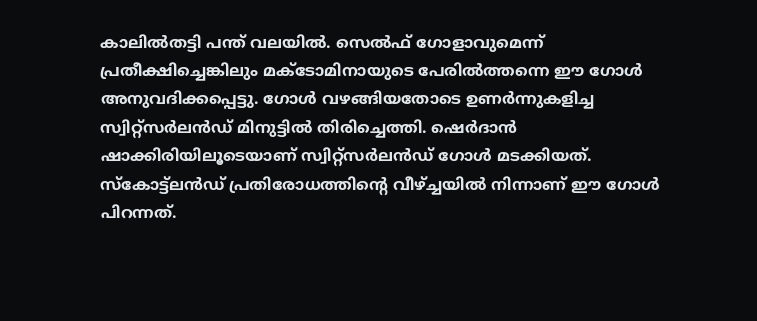കാലില്‍തട്ടി പന്ത് വലയില്‍. സെല്‍ഫ് ഗോളാവുമെന്ന് പ്രതീക്ഷിച്ചെങ്കിലും മക്ടോമിനായുടെ പേരില്‍ത്തന്നെ ഈ ഗോള്‍ അനുവദിക്കപ്പെട്ടു. ഗോള്‍ വഴങ്ങിയതോടെ ഉണര്‍ന്നുകളിച്ച സ്വിറ്റ്‌സര്‍ലന്‍ഡ് മിനുട്ടില്‍ തിരിച്ചെത്തി. ഷെര്‍ദാന്‍ ഷാക്കിരിയിലൂടെയാണ് സ്വിറ്റ്‌സര്‍ലന്‍ഡ് ഗോള്‍ മടക്കിയത്. സ്‌കോട്ട്‌ലന്‍ഡ് പ്രതിരോധത്തിന്റെ വീഴ്ച്ചയില്‍ നിന്നാണ് ഈ ഗോള്‍ പിറന്നത്.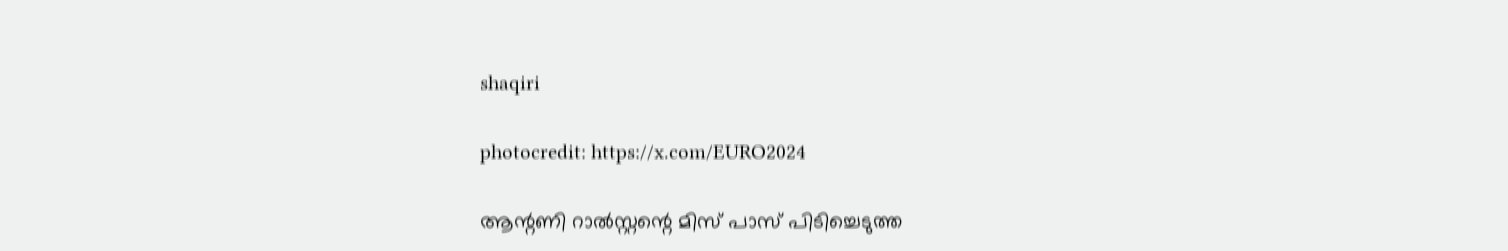shaqiri

photocredit: https://x.com/EURO2024

ആന്റണി റാല്‍സ്റ്റന്റെ മിസ് പാസ് പിടിച്ചെടുത്ത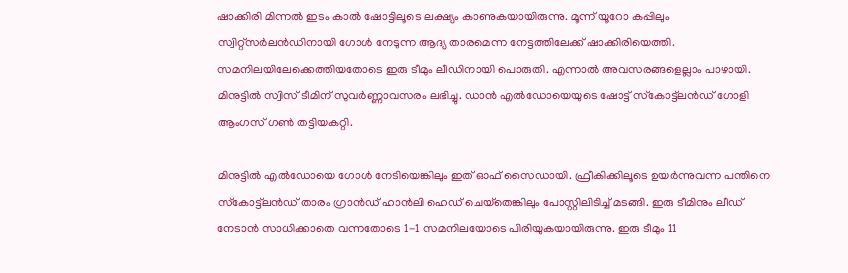ഷാക്കിരി മിന്നല്‍ ഇടം കാല്‍ ഷോട്ടിലൂടെ ലക്ഷ്യം കാണുകയായിരുന്നു. മൂന്ന് യൂറോ കപ്പിലും സ്വിറ്റ്‌സര്‍ലന്‍ഡിനായി ഗോള്‍ നേടുന്ന ആദ്യ താരമെന്ന നേട്ടത്തിലേക്ക് ഷാക്കിരിയെത്തി. സമനിലയിലേക്കെത്തിയതോടെ ഇരു ടീമും ലീഡിനായി പൊരുതി. എന്നാല്‍ അവസരങ്ങളെല്ലാം പാഴായി. മിനുട്ടില്‍ സ്വിസ് ടീമിന് സുവര്‍ണ്ണാവസരം ലഭിച്ചു. ഡാന്‍ എല്‍ഡോയെയുടെ ഷോട്ട് സ്‌കോട്ട്‌ലന്‍ഡ് ഗോളി ആംഗസ് ഗണ്‍ തട്ടിയകറ്റി.

മിനുട്ടില്‍ എല്‍ഡോയെ ഗോള്‍ നേടിയെങ്കിലും ഇത് ഓഫ് സൈഡായി. ഫ്രീകിക്കിലൂടെ ഉയര്‍ന്നുവന്ന പന്തിനെ സ്‌കോട്ട്‌ലന്‍ഡ് താരം ഗ്രാന്‍ഡ് ഹാന്‍ലി ഹെഡ് ചെയ്‌തെങ്കിലും പോസ്റ്റിലിടിച്ച് മടങ്ങി. ഇരു ടീമിനും ലീഡ് നേടാന്‍ സാധിക്കാതെ വന്നതോടെ 1-1 സമനിലയോടെ പിരിയുകയായിരുന്നു. ഇരു ടീമും 11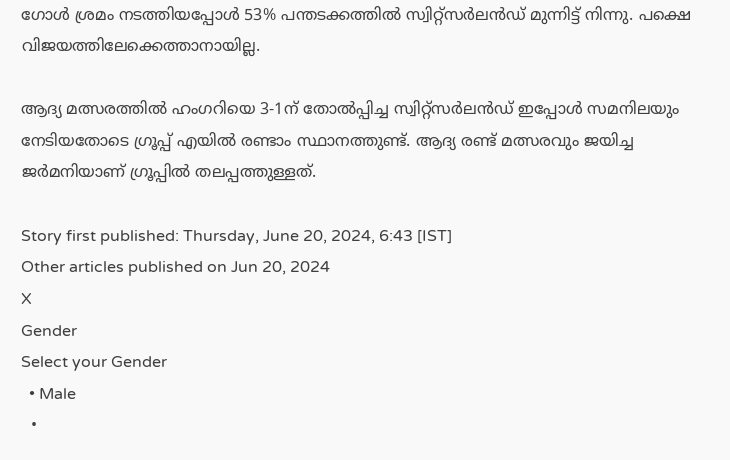ഗോള്‍ ശ്രമം നടത്തിയപ്പോള്‍ 53% പന്തടക്കത്തില്‍ സ്വിറ്റ്‌സര്‍ലന്‍ഡ് മുന്നിട്ട് നിന്നു. പക്ഷെ വിജയത്തിലേക്കെത്താനായില്ല.

ആദ്യ മത്സരത്തില്‍ ഹംഗറിയെ 3-1ന് തോല്‍പ്പിച്ച സ്വിറ്റ്‌സര്‍ലന്‍ഡ് ഇപ്പോള്‍ സമനിലയും നേടിയതോടെ ഗ്രൂപ്പ് എയില്‍ രണ്ടാം സ്ഥാനത്തുണ്ട്. ആദ്യ രണ്ട് മത്സരവും ജയിച്ച ജര്‍മനിയാണ് ഗ്രൂപ്പില്‍ തലപ്പത്തുള്ളത്.

Story first published: Thursday, June 20, 2024, 6:43 [IST]
Other articles published on Jun 20, 2024
X
Gender
Select your Gender
  • Male
  •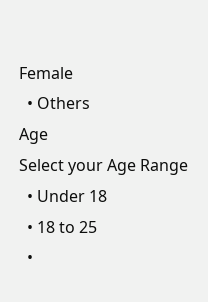Female
  • Others
Age
Select your Age Range
  • Under 18
  • 18 to 25
  •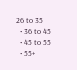26 to 35
  • 36 to 45
  • 45 to 55
  • 55+